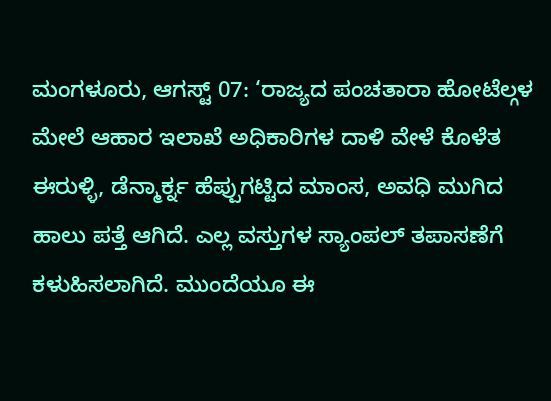ಮಂಗಳೂರು, ಆಗಸ್ಟ್ 07: ‘ರಾಜ್ಯದ ಪಂಚತಾರಾ ಹೋಟೆಲ್ಗಳ ಮೇಲೆ ಆಹಾರ ಇಲಾಖೆ ಅಧಿಕಾರಿಗಳ ದಾಳಿ ವೇಳೆ ಕೊಳೆತ ಈರುಳ್ಳಿ, ಡೆನ್ಮಾರ್ಕ್ನ ಹೆಪ್ಪುಗಟ್ಟಿದ ಮಾಂಸ, ಅವಧಿ ಮುಗಿದ ಹಾಲು ಪತ್ತೆ ಆಗಿದೆ. ಎಲ್ಲ ವಸ್ತುಗಳ ಸ್ಯಾಂಪಲ್ ತಪಾಸಣೆಗೆ ಕಳುಹಿಸಲಾಗಿದೆ. ಮುಂದೆಯೂ ಈ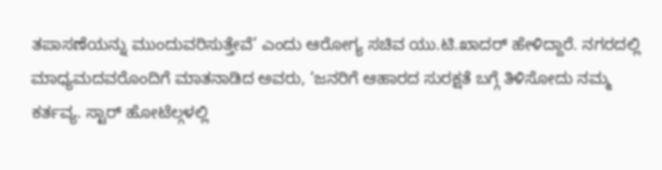ತಪಾಸಣೆಯನ್ನು ಮುಂದುವರಿಸುತ್ತೇವೆ’ ಎಂದು ಆರೋಗ್ಯ ಸಚಿವ ಯು.ಟಿ.ಖಾದರ್ ಹೇಳಿದ್ದಾರೆ. ನಗರದಲ್ಲಿ ಮಾಧ್ಯಮದವರೊಂದಿಗೆ ಮಾತನಾಡಿದ ಅವರು, ‘ಜನರಿಗೆ ಆಹಾರದ ಸುರಕ್ಷತೆ ಬಗ್ಗೆ ತಿಳಿಸೋದು ನಮ್ಮ ಕರ್ತವ್ಯ. ಸ್ಟಾರ್ ಹೋಟೆಲ್ಗಳಲ್ಲಿ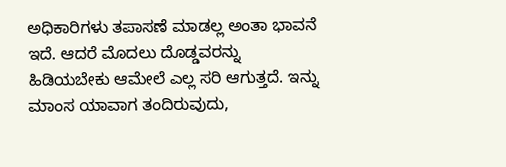ಅಧಿಕಾರಿಗಳು ತಪಾಸಣೆ ಮಾಡಲ್ಲ ಅಂತಾ ಭಾವನೆ ಇದೆ. ಆದರೆ ಮೊದಲು ದೊಡ್ಡವರನ್ನು ಹಿಡಿಯಬೇಕು ಆಮೇಲೆ ಎಲ್ಲ ಸರಿ ಆಗುತ್ತದೆ. ಇನ್ನು ಮಾಂಸ ಯಾವಾಗ ತಂದಿರುವುದು,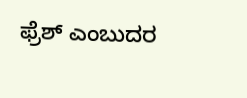ಫ್ರೆಶ್ ಎಂಬುದರ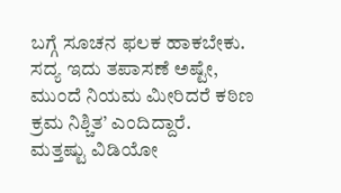ಬಗ್ಗೆ ಸೂಚನ ಫಲಕ ಹಾಕಬೇಕು. ಸದ್ಯ ಇದು ತಪಾಸಣೆ ಅಷ್ಟೇ, ಮುಂದೆ ನಿಯಮ ಮೀರಿದರೆ ಕಠಿಣ ಕ್ರಮ ನಿಶ್ಚಿತ’ ಎಂದಿದ್ದಾರೆ.
ಮತ್ತಷ್ಟು ವಿಡಿಯೋ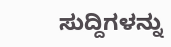ಸುದ್ದಿಗಳನ್ನು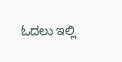ಓದಲು ಇಲ್ಲಿ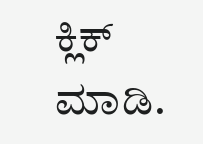ಕ್ಲಿಕ್ ಮಾಡಿ.